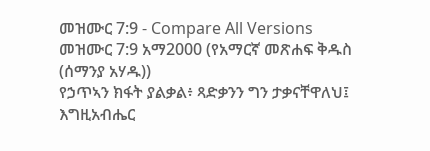መዝሙር 7:9 - Compare All Versions
መዝሙር 7:9 አማ2000 (የአማርኛ መጽሐፍ ቅዱስ (ሰማንያ አሃዱ))
የኃጥኣን ክፋት ያልቃል፥ ጻድቃንን ግን ታቃናቸዋለህ፤ እግዚአብሔር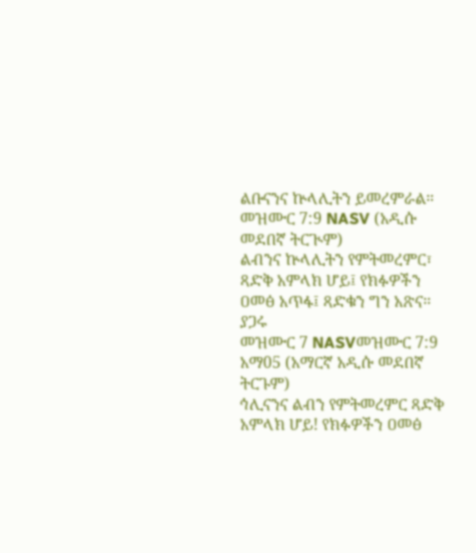ልቡናንና ኵላሊትን ይመረምራል።
መዝሙር 7:9 NASV (አዲሱ መደበኛ ትርጒም)
ልብንና ኵላሊትን የምትመረምር፣ ጻድቅ አምላክ ሆይ፤ የክፉዎችን ዐመፅ አጥፋ፤ ጻድቁን ግን አጽና።
ያጋሩ
መዝሙር 7 NASVመዝሙር 7:9 አማ05 (አማርኛ አዲሱ መደበኛ ትርጉም)
ኅሊናንና ልብን የምትመረምር ጻድቅ አምላክ ሆይ! የክፉዎችን ዐመፅ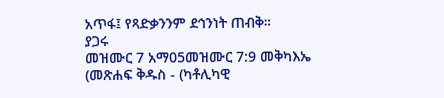አጥፋ፤ የጻድቃንንም ደኅንነት ጠብቅ።
ያጋሩ
መዝሙር 7 አማ05መዝሙር 7:9 መቅካእኤ (መጽሐፍ ቅዱስ - (ካቶሊካዊ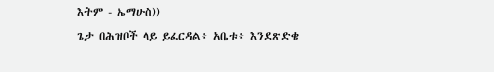እትም - ኤማሁስ))
ጌታ በሕዝቦች ላይ ይፈርዳል፥ አቤቱ፥ እንደጽድቄ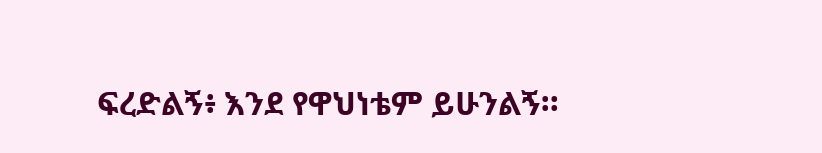ፍረድልኝ፥ እንደ የዋህነቴም ይሁንልኝ።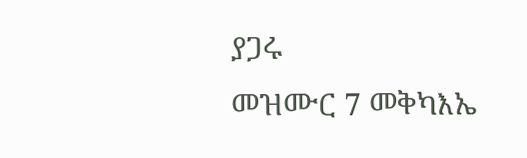ያጋሩ
መዝሙር 7 መቅካእኤ